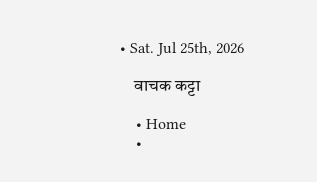• Sat. Jul 25th, 2026

    वाचक कट्टा

    • Home
    •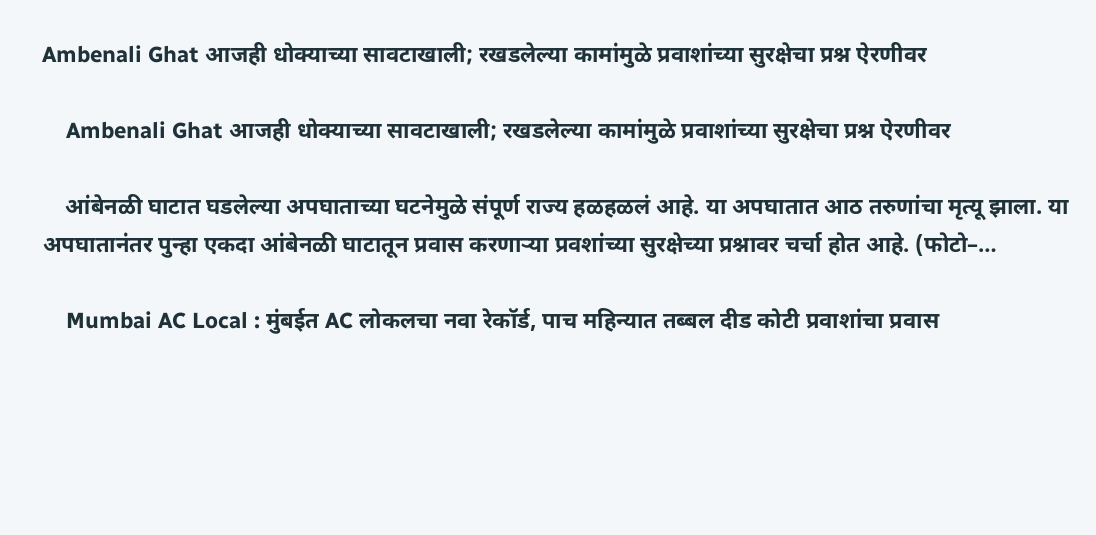Ambenali Ghat आजही धोक्याच्या सावटाखाली; रखडलेल्या कामांमुळे प्रवाशांच्या सुरक्षेचा प्रश्न ऐरणीवर

    Ambenali Ghat आजही धोक्याच्या सावटाखाली; रखडलेल्या कामांमुळे प्रवाशांच्या सुरक्षेचा प्रश्न ऐरणीवर

    आंबेनळी घाटात घडलेल्या अपघाताच्या घटनेमुळे संपूर्ण राज्य हळहळलं आहे. या अपघातात आठ तरुणांचा मृत्यू झाला. या अपघातानंतर पुन्हा एकदा आंबेनळी घाटातून प्रवास करणाऱ्या प्रवशांच्या सुरक्षेच्या प्रश्नावर चर्चा होत आहे. (फोटो–…

    Mumbai AC Local : मुंबईत AC लोकलचा नवा रेकॉर्ड, पाच महिन्यात तब्बल दीड कोटी प्रवाशांचा प्रवास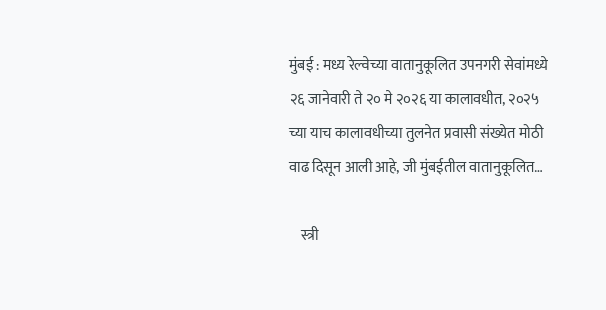मुंबई : मध्य रेल्वेच्या वातानुकूलित उपनगरी सेवांमध्ये २६ जानेवारी ते २० मे २०२६ या कालावधीत, २०२५ च्या याच कालावधीच्या तुलनेत प्रवासी संख्येत मोठी वाढ दिसून आली आहे, जी मुंबईतील वातानुकूलित…

    स्त्री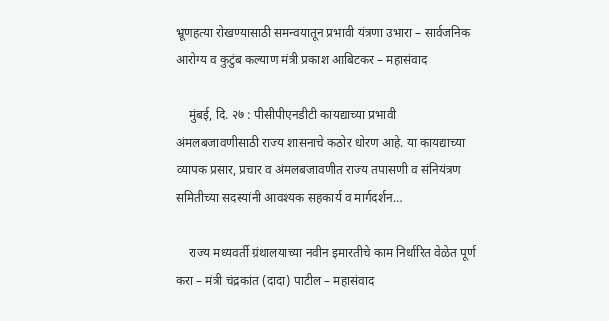भ्रूणहत्या रोखण्यासाठी समन्वयातून प्रभावी यंत्रणा उभारा – सार्वजनिक आरोग्य व कुटुंब कल्याण मंत्री प्रकाश आबिटकर – महासंवाद

    मुंबई, दि. २७ : पीसीपीएनडीटी कायद्याच्या प्रभावी अंमलबजावणीसाठी राज्य शासनाचे कठोर धोरण आहे. या कायद्याच्या व्यापक प्रसार, प्रचार व अंमलबजावणीत राज्य तपासणी व संनियंत्रण समितीच्या सदस्यांनी आवश्यक सहकार्य व मार्गदर्शन…

    राज्य मध्यवर्ती ग्रंथालयाच्या नवीन इमारतीचे काम निर्धारित वेळेत पूर्ण करा – मंत्री चंद्रकांत (दादा) पाटील – महासंवाद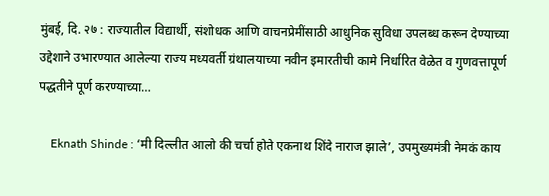मुंबई, दि. २७ : राज्यातील विद्यार्थी, संशोधक आणि वाचनप्रेमींसाठी आधुनिक सुविधा उपलब्ध करून देण्याच्या उद्देशाने उभारण्यात आलेल्या राज्य मध्यवर्ती ग्रंथालयाच्या नवीन इमारतीची कामे निर्धारित वेळेत व गुणवत्तापूर्ण पद्धतीने पूर्ण करण्याच्या…

    Eknath Shinde : ‘मी दिल्लीत आलो की चर्चा होते एकनाथ शिंदे नाराज झाले’, उपमुख्यमंत्री नेमकं काय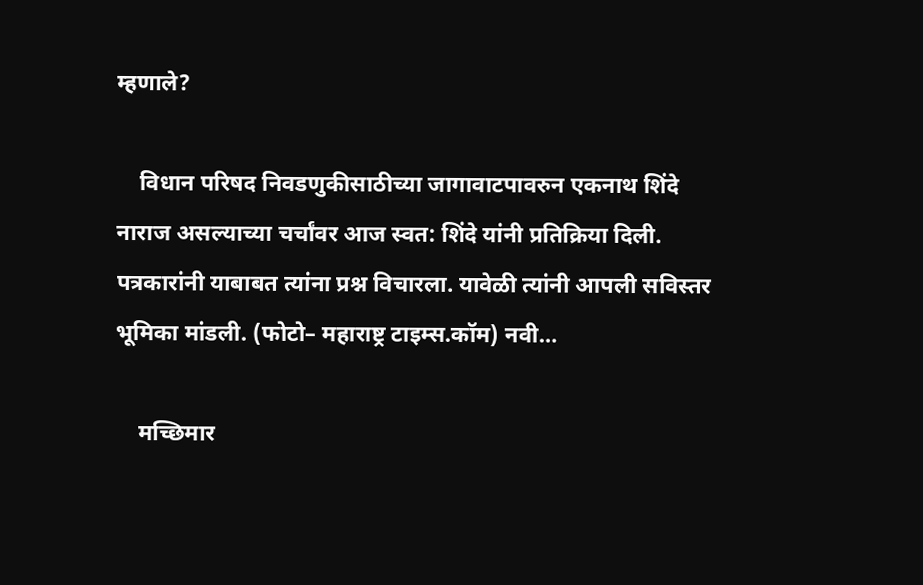म्हणाले?

    विधान परिषद निवडणुकीसाठीच्या जागावाटपावरुन एकनाथ शिंदे नाराज असल्याच्या चर्चांवर आज स्वत: शिंदे यांनी प्रतिक्रिया दिली. पत्रकारांनी याबाबत त्यांना प्रश्न विचारला. यावेळी त्यांनी आपली सविस्तर भूमिका मांडली. (फोटो– महाराष्ट्र टाइम्स.कॉम) नवी…

    मच्छिमार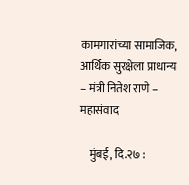कामगारांच्या सामाजिक, आर्थिक सुरक्षेला प्राधान्य – मंत्री नितेश राणे – महासंवाद

    मुंबई, दि.२७ :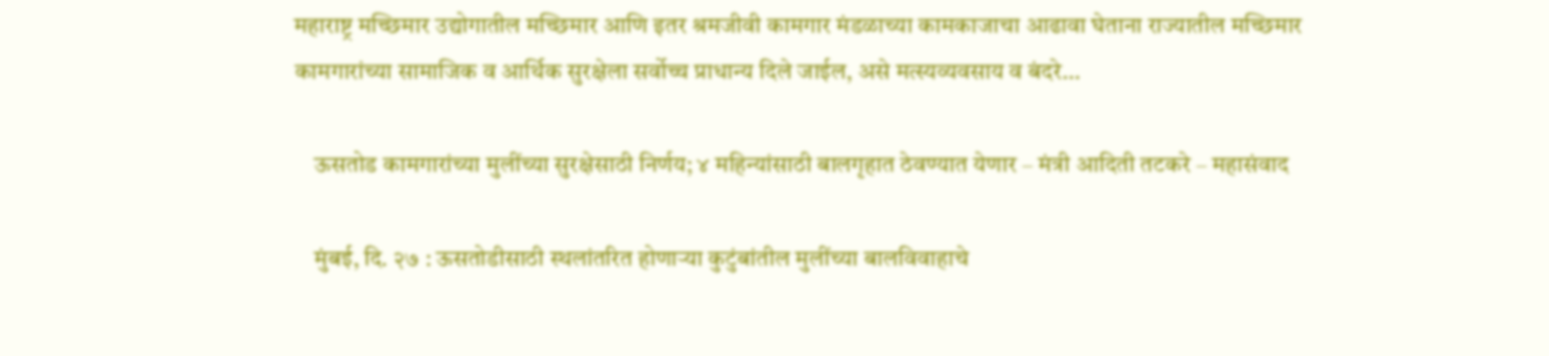महाराष्ट्र मच्छिमार उद्योगातील मच्छिमार आणि इतर श्रमजीवी कामगार मंडळाच्या कामकाजाचा आढावा घेताना राज्यातील मच्छिमार कामगारांच्या सामाजिक व आर्थिक सुरक्षेला सर्वोच्च प्राधान्य दिले जाईल, असे मत्स्यव्यवसाय व बंदरे…

    ऊसतोड कामगारांच्या मुलींच्या सुरक्षेसाठी निर्णय; ४ महिन्यांसाठी बालगृहात ठेवण्यात येणार – मंत्री आदिती तटकरे – महासंवाद

    मुंबई, दि. २७ : ऊसतोडीसाठी स्थलांतरित होणाऱ्या कुटुंबांतील मुलींच्या बालविवाहाचे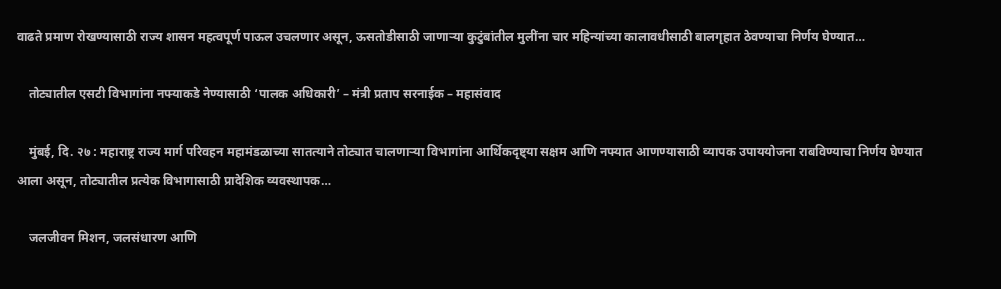वाढते प्रमाण रोखण्यासाठी राज्य शासन महत्वपूर्ण पाऊल उचलणार असून, ऊसतोडीसाठी जाणाऱ्या कुटुंबांतील मुलींना चार महिन्यांच्या कालावधीसाठी बालगृहात ठेवण्याचा निर्णय घेण्यात…

    तोट्यातील एसटी विभागांना नफ्याकडे नेण्यासाठी ‘पालक अधिकारी’ – मंत्री प्रताप सरनाईक – महासंवाद

    मुंबई, दि. २७ : महाराष्ट्र राज्य मार्ग परिवहन महामंडळाच्या सातत्याने तोट्यात चालणाऱ्या विभागांना आर्थिकदृष्ट्या सक्षम आणि नफ्यात आणण्यासाठी व्यापक उपाययोजना राबविण्याचा निर्णय घेण्यात आला असून, तोट्यातील प्रत्येक विभागासाठी प्रादेशिक व्यवस्थापक…

    जलजीवन मिशन, जलसंधारण आणि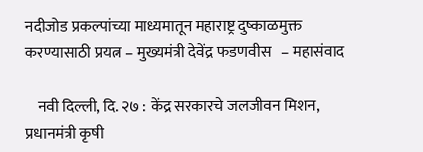नदीजोड प्रकल्पांच्या माध्यमातून महाराष्ट्र दुष्काळमुक्त करण्यासाठी प्रयत्न – मुख्यमंत्री देवेंद्र फडणवीस   – महासंवाद

    नवी दिल्ली, दि. २७ : केंद्र सरकारचे जलजीवन मिशन, प्रधानमंत्री कृषी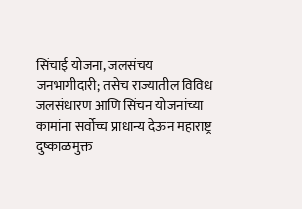सिंचाई योजना, जलसंचय जनभागीदारी; तसेच राज्यातील विविध जलसंधारण आणि सिंचन योजनांच्या कामांना सर्वोच्च प्राधान्य देऊन महाराष्ट्र दुष्काळमुक्त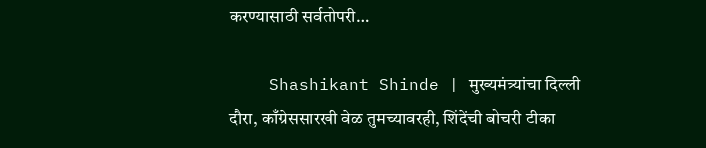करण्यासाठी सर्वतोपरी…

    Shashikant Shinde | मुख्यमंत्र्यांचा दिल्ली दौरा, काँग्रेससारखी वेळ तुमच्यावरही, शिंदेंची बोचरी टीका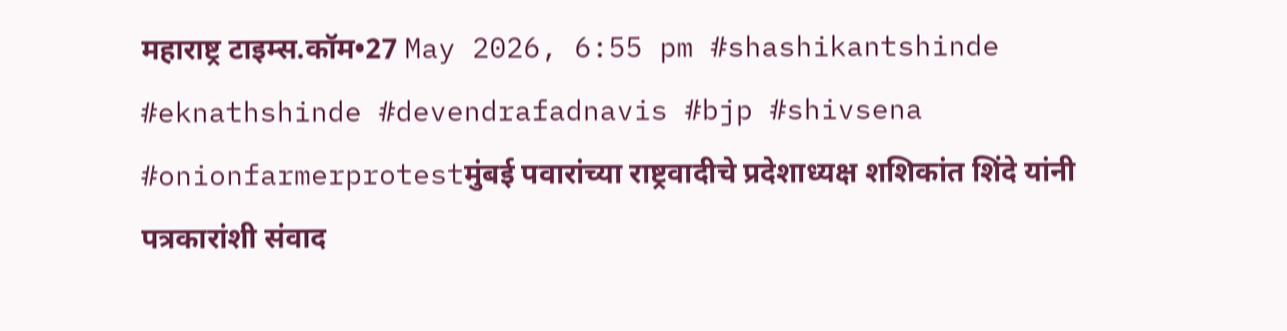महाराष्ट्र टाइम्स.कॉम•27 May 2026, 6:55 pm #shashikantshinde #eknathshinde #devendrafadnavis #bjp #shivsena #onionfarmerprotestमुंबई पवारांच्या राष्ट्रवादीचे प्रदेशाध्यक्ष शशिकांत शिंदे यांनी पत्रकारांशी संवाद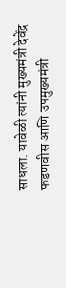साधला. यावेळी त्यांनी मुख्यमंत्री देवेंद्र फडणवीस आणि उपमुख्यमंत्री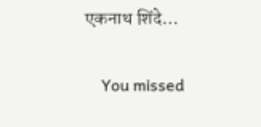एकनाथ शिंदे…

    You missed